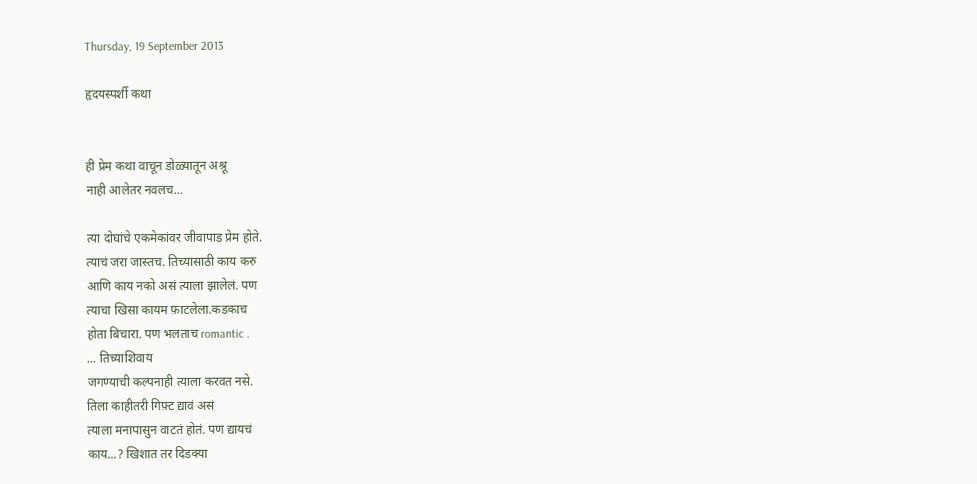Thursday, 19 September 2013

हृदयस्पर्शी कथा


ही प्रेम कथा वाचून डोळ्यातून अश्रू
नाही आलेतर नवलच...

त्या दोघांचे एकमेकांवर जीवापाड प्रेम होते.
त्याचं जरा जास्तच. तिच्यासाठी काय करु
आणि काय नको असं त्याला झालेलं. पण
त्याचा खिसा कायम फ़ाटलेला.कडकाच
होता बिचारा. पण भलताच romantic .
... तिच्याशिवाय
जगण्याची कल्पनाही त्याला करवत नसे.
तिला काहीतरी गिफ़्ट द्यावं असं
त्याला मनापासुन वाटतं होतं. पण द्यायचं
काय...? खिशात तर दिडक्या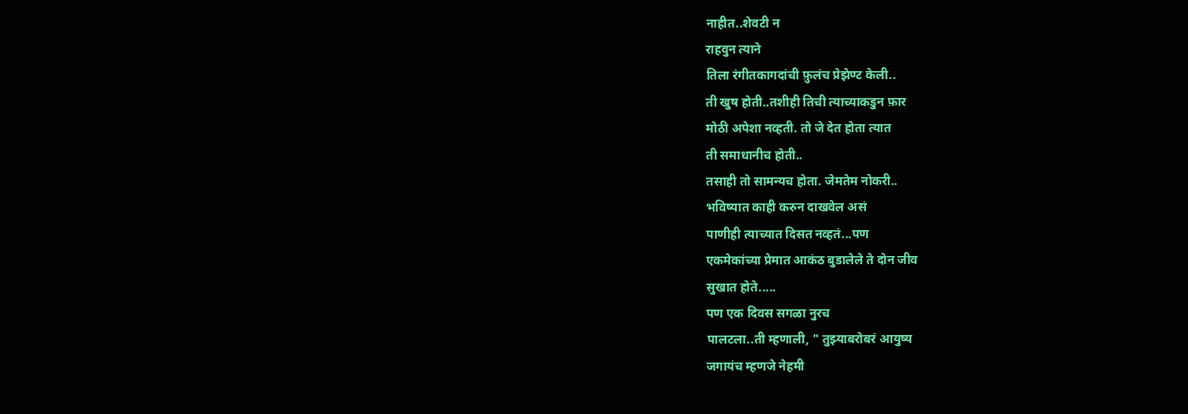नाहीत..शेवटी न
राहवुन त्याने
तिला रंगीतकागदांची फ़ुलंच प्रेझेण्ट केली..
ती खुष होती..तशीही तिची त्याच्याकडुन फ़ार
मोठी अपेशा नव्हती. तो जे देत होता त्यात
ती समाधानीच होती..
तसाही तो सामन्यच होता. जेमतेम नोकरी..
भविष्यात काही करुन दाखवेल असं
पाणीही त्याच्यात दिसत नव्हतं...पण
एकमेकांच्या प्रेमात आकंठ बुडालेले ते दोन जीव
सुखात होते.....
पण एक दिवस सगळा नुरच
पालटला..ती म्हणाली, " तुझ्याबरोबरं आयुष्य
जगायंच म्हणजे नेहमी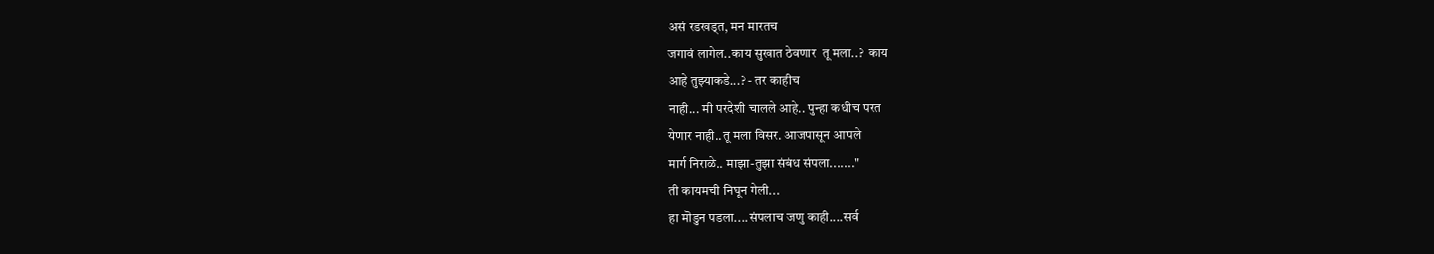असं रडखड्त, मन मारतच
जगावं लागेल..काय सुखात ठेवणार  तू मला..?  काय
आहे तुझ्याकडे...? - तर काहीच
नाही... मी परदेशी चालले आहे.. पुन्हा कधीच परत
येणार नाही..तू मला विसर. आजपासून आपले
मार्ग निराळे.. माझा-तुझा संबंध संपला......."
ती कायमची निघून गेली...
हा मॊडुन पडला....संपलाच जणु काही....सर्व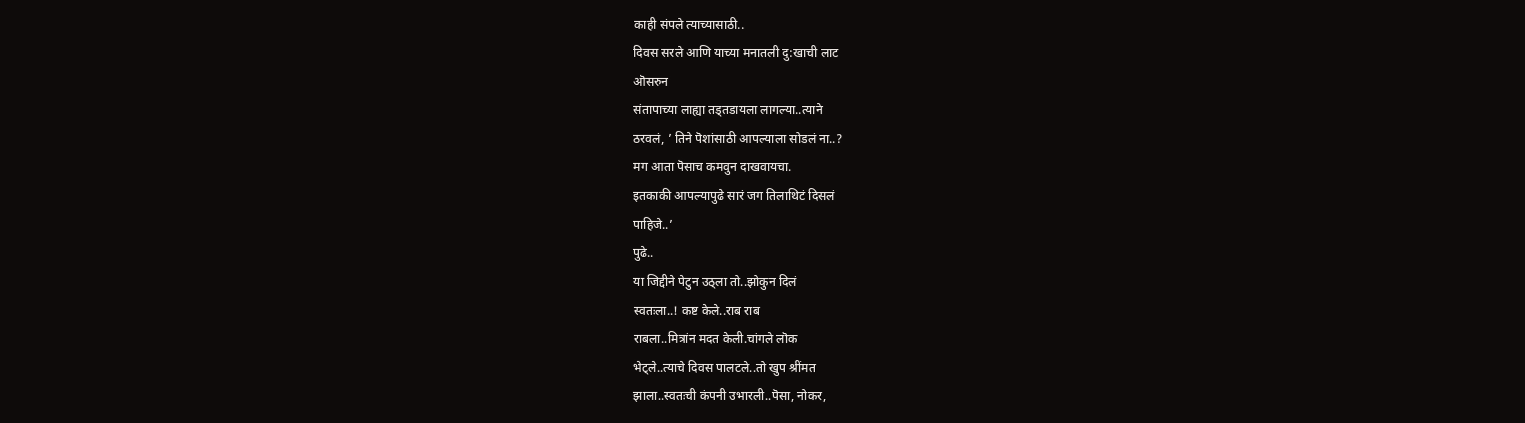काही संपले त्याच्यासाठी..
दिवस सरले आणि याच्या मनातली दु:खाची लाट
ऒसरुन
संतापाच्या लाह्या तड्तडायला लागल्या..त्याने
ठरवलं, ’ तिने पॆशांसाठी आपल्याला सोडलं ना..?
मग आता पॆसाच कमवुन दाखवायचा.
इतकाकी आपल्यापुढे सारं जग तिलाथिटं दिसलं
पाहिजे..’
पुढे..
या जिद्दीने पेटुन उठ्ला तो..झोकुन दिलं
स्वतःला..! कष्ट केले..राब राब
राबला..मित्रांन मदत केली.चांगले लॊक
भेट्ले..त्याचे दिवस पालटले..तो खुप श्रींमत
झाला..स्वतःची कंपनी उभारली..पॆसा, नोकर,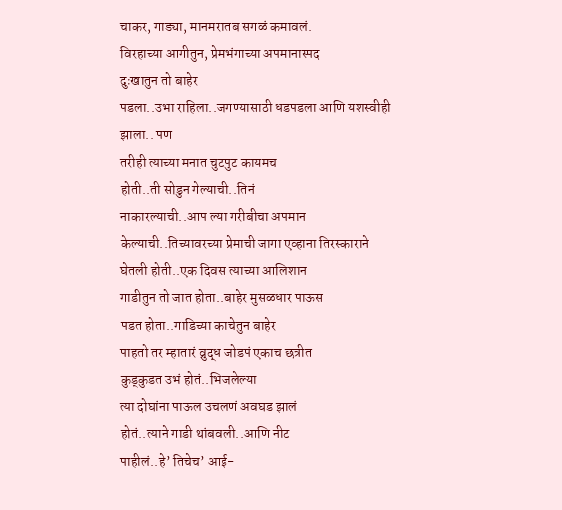चाकर, गाड्या, मानमरातब सगळं कमावलं.
विरहाच्या आगीतुन, प्रेमभंगाच्या अपमानास्पद
दुःखातुन तो बाहेर
पडला..उभा राहिला..जगण्यासाठी धडपडला आणि यशस्वीही झाला.. पण
तरीही त्याच्या मनात चुटपुट कायमच
होती..ती सोडुन गेल्याची..तिनं
नाकारल्याची..आप ल्या गरीबीचा अपमान
केल्याची..तिच्यावरच्या प्रेमाची जागा एव्हाना तिरस्काराने
घेतली होती..एक दिवस त्याच्या आलिशान
गाडीतुन तो जात होता..बाहेर मुसळधार पाऊस
पडत होता..गाडिच्या काचेतुन बाहेर
पाहतो तर म्हातारं व्रुद्ध जोडपं एकाच छत्रीत
कुड्कुडत उभं होतं..भिजलेल्या
त्या दोघांना पाऊल उचलणं अवघड झालं
होतं..त्याने गाडी थांबवली..आणि नीट
पाहीलं..हे’ तिचेच’ आई-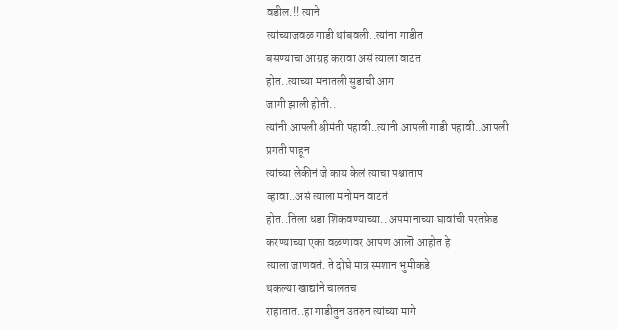वडील.!! त्याने
त्यांच्याजवळ गाडी थांबवली..त्यांना गाडीत
बसण्याचा आग्रह करावा असं त्याला वाटत
होत..त्याच्या मनातली सुडाची आग
जागी झाली होती..
त्यांनी आपली श्रीमंती पहावी..त्यानी आपली गाडी पहावी..आपली प्रगती पाहून
त्यांच्या लेकीनं जे काय केलं त्याचा पश्चाताप
व्हावा..असं त्याला मनोमन वाटतं
होत..तिला धडा शिकवण्याच्या.. अपमानाच्या घावांची परतफ़ेड
करण्याच्या एका वळणावर आपण आलॊ आहोत हे
त्याला जाणवतं. ते दोघे मात्र स्मशान भुमीकडे
थकल्या खाद्यांने चालतच
राहातात..हा गाडीतुन उतरुन त्यांच्या मागे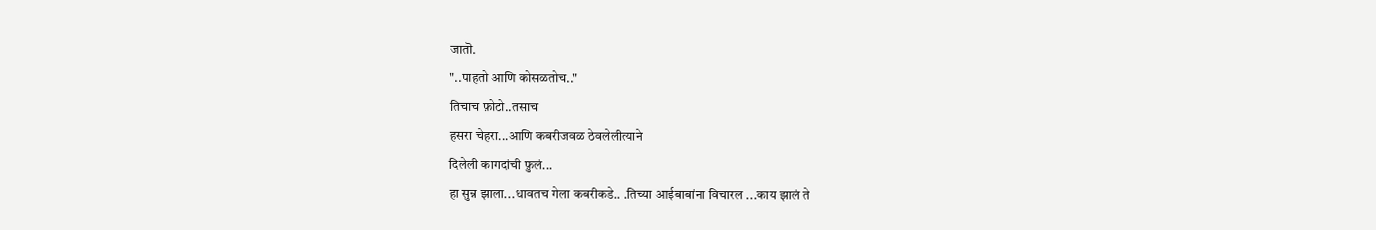जातॊ.
"..पाहतो आणि कोसळतोच.."
तिचाच फ़ोटो..तसाच
हसरा चेहरा...आणि कबरीजवळ ठेवलेलीत्याने
दिलेली कागदांची फ़ुलं...
हा सुन्न झाला...धावतच गेला कबरीकडे.. .तिच्या आईबाबांना विचारल ...काय झालं ते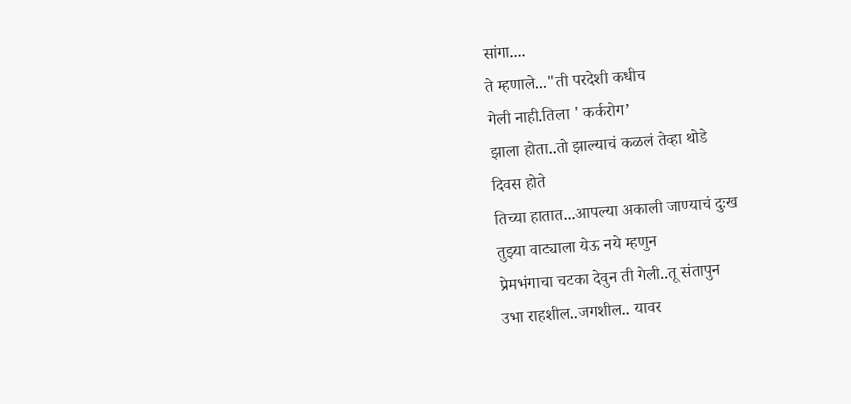सांगा....
ते म्हणाले..."ती परदेशी कधीच
गेली नाही.तिला ' कर्करोग’
झाला होता..तो झाल्याचं कळलं तेव्हा थोडे
दिवस होते
तिच्या हातात...आपल्या अकाली जाण्याचं दुःख
तुझ्या वाट्याला येऊ नये म्हणुन
प्रेमभंगाचा चटका देवुन ती गेली..तू संतापुन
उभा राहशील..जगशील.. यावर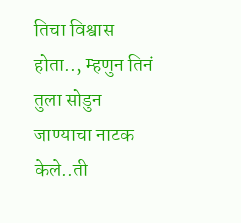तिचा विश्वास
होता.., म्हणुन तिनं तुला सोडुन जाण्याचा नाटक
केले..ती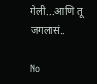गेली...आणि तू जगलासं..

No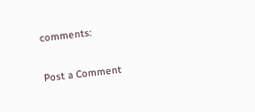comments:

Post a Comment